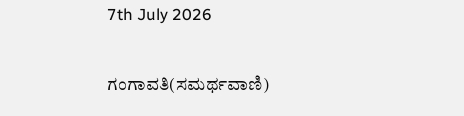7th July 2026

ಗಂಗಾವತಿ(ಸಮರ್ಥವಾಣಿ)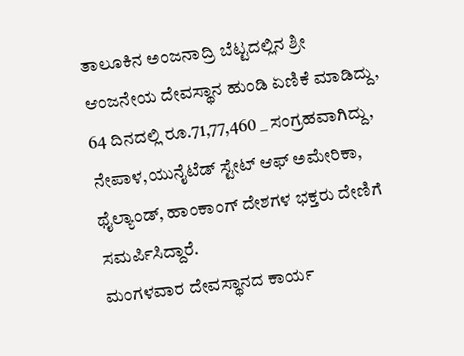ತಾಲೂಕಿನ ಅಂಜನಾದ್ರಿ ಬೆಟ್ಟದಲ್ಲಿನ ಶ್ರೀ ಆಂಜನೇಯ ದೇವಸ್ಥಾನ ಹುಂಡಿ ಏಣಿಕೆ ಮಾಡಿದ್ದು, 64 ದಿನದಲ್ಲಿ ರೂ.71,77,460 _ ಸಂಗ್ರಹವಾಗಿದ್ದು,
ನೇಪಾಳ,ಯುನೈಟೆಡ್ ಸ್ಟೇಟ್ ಆಫ್ ಅಮೇರಿಕಾ, ಥೈಲ್ಯಾಂಡ್, ಹಾಂಕಾಂಗ್ ದೇಶಗಳ ಭಕ್ತರು ದೇಣಿಗೆ ಸಮರ್ಪಿಸಿದ್ದಾರೆ.
ಮಂಗಳವಾರ ದೇವಸ್ಥಾನದ ಕಾರ್ಯ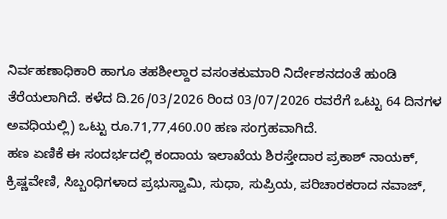ನಿರ್ವಹಣಾಧಿಕಾರಿ ಹಾಗೂ ತಹಶೀಲ್ದಾರ ವಸಂತಕುಮಾರಿ ನಿರ್ದೇಶನದಂತೆ ಹುಂಡಿ ತೆರೆಯಲಾಗಿದೆ. ಕಳೆದ ದಿ.26/03/2026 ರಿಂದ 03/07/2026 ರವರೆಗೆ ಒಟ್ಟು 64 ದಿನಗಳ ಅವಧಿಯಲ್ಲಿ) ಒಟ್ಟು ರೂ.71,77,460.00 ಹಣ ಸಂಗ್ರಹವಾಗಿದೆ.
ಹಣ ಏಣಿಕೆ ಈ ಸಂದರ್ಭದಲ್ಲಿ ಕಂದಾಯ ಇಲಾಖೆಯ ಶಿರಸ್ತೇದಾರ ಪ್ರಕಾಶ್ ನಾಯಕ್, ಕ್ರಿಷ್ಣವೇಣಿ, ಸಿಬ್ಬಂಧಿಗಳಾದ ಪ್ರಭುಸ್ವಾಮಿ, ಸುಧಾ, ಸುಪ್ರಿಯ, ಪರಿಚಾರಕರಾದ ನವಾಜ್,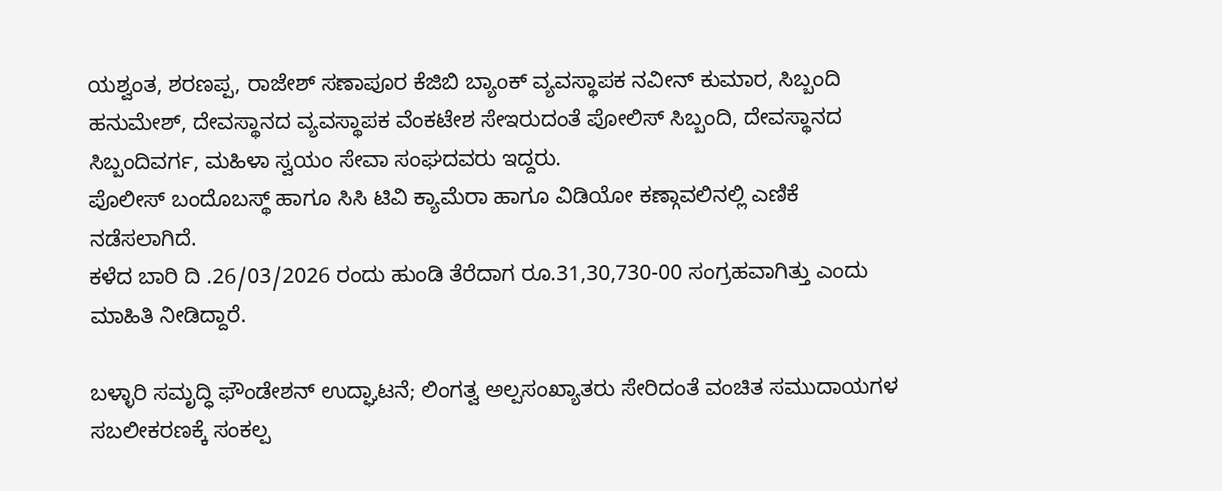ಯಶ್ವಂತ, ಶರಣಪ್ಪ, ರಾಜೇಶ್ ಸಣಾಪೂರ ಕೆಜಿಬಿ ಬ್ಯಾಂಕ್ ವ್ಯವಸ್ಥಾಪಕ ನವೀನ್ ಕುಮಾರ, ಸಿಬ್ಬಂದಿ ಹನುಮೇಶ್, ದೇವಸ್ಥಾನದ ವ್ಯವಸ್ಥಾಪಕ ವೆಂಕಟೇಶ ಸೇಇರುದಂತೆ ಪೋಲಿಸ್ ಸಿಬ್ಬಂದಿ, ದೇವಸ್ಥಾನದ ಸಿಬ್ಬಂದಿವರ್ಗ, ಮಹಿಳಾ ಸ್ವಯಂ ಸೇವಾ ಸಂಘದವರು ಇದ್ದರು.
ಪೊಲೀಸ್ ಬಂದೊಬಸ್ಥ್ ಹಾಗೂ ಸಿಸಿ ಟಿವಿ ಕ್ಯಾಮೆರಾ ಹಾಗೂ ವಿಡಿಯೋ ಕಣ್ಗಾವಲಿನಲ್ಲಿ ಎಣಿಕೆ ನಡೆಸಲಾಗಿದೆ.
ಕಳೆದ ಬಾರಿ ದಿ .26/03/2026 ರಂದು ಹುಂಡಿ ತೆರೆದಾಗ ರೂ.31,30,730-00 ಸಂಗ್ರಹವಾಗಿತ್ತು ಎಂದು ಮಾಹಿತಿ ನೀಡಿದ್ದಾರೆ.

ಬಳ್ಳಾರಿ ಸಮೃದ್ಧಿ ಫೌಂಡೇಶನ್ ಉದ್ಘಾಟನೆ; ಲಿಂಗತ್ವ ಅಲ್ಪಸಂಖ್ಯಾತರು ಸೇರಿದಂತೆ ವಂಚಿತ ಸಮುದಾಯಗಳ ಸಬಲೀಕರಣಕ್ಕೆ ಸಂಕಲ್ಪ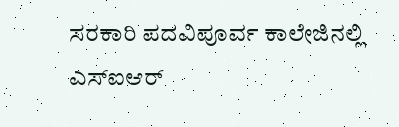ಸರಕಾರಿ ಪದವಿಪೂರ್ವ ಕಾಲೇಜಿನಲ್ಲಿ ಎಸ್ಐಆರ್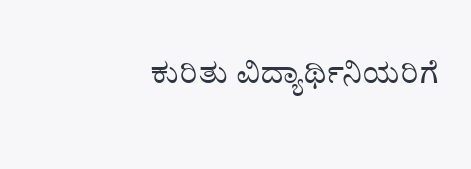ಕುರಿತು ವಿದ್ಯಾರ್ಥಿನಿಯರಿಗೆ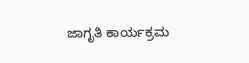ಜಾಗೃತಿ ಕಾರ್ಯಕ್ರಮ